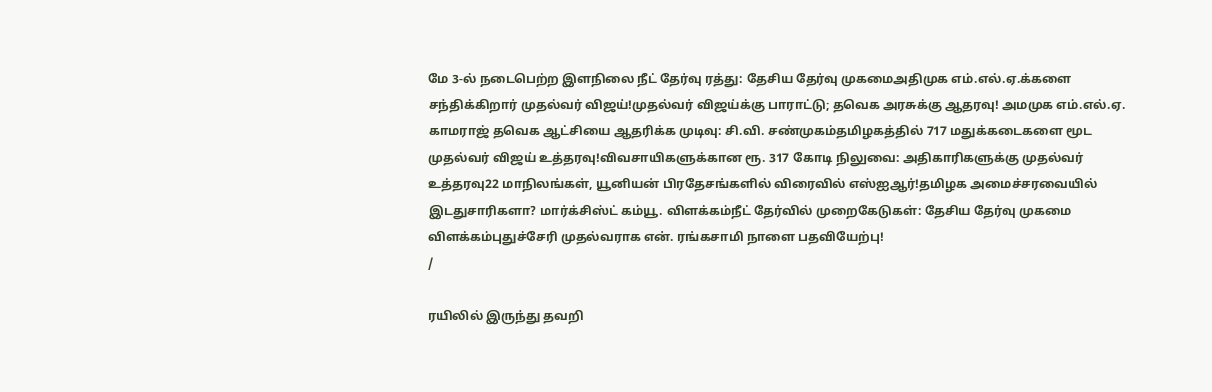மே 3-ல் நடைபெற்ற இளநிலை நீட் தேர்வு ரத்து: தேசிய தேர்வு முகமைஅதிமுக எம்.எல்.ஏ.க்களை சந்திக்கிறார் முதல்வர் விஜய்!முதல்வர் விஜய்க்கு பாராட்டு; தவெக அரசுக்கு ஆதரவு! அமமுக எம்.எல்.ஏ. காமராஜ் தவெக ஆட்சியை ஆதரிக்க முடிவு: சி.வி. சண்முகம்தமிழகத்தில் 717 மதுக்கடைகளை மூட முதல்வர் விஜய் உத்தரவு!விவசாயிகளுக்கான ரூ. 317 கோடி நிலுவை: அதிகாரிகளுக்கு முதல்வர் உத்தரவு22 மாநிலங்கள், யூனியன் பிரதேசங்களில் விரைவில் எஸ்ஐஆர்!தமிழக அமைச்சரவையில் இடதுசாரிகளா? மார்க்சிஸ்ட் கம்யூ. விளக்கம்நீட் தேர்வில் முறைகேடுகள்: தேசிய தேர்வு முகமை விளக்கம்புதுச்சேரி முதல்வராக என். ரங்கசாமி நாளை பதவியேற்பு!
/

ரயிலில் இருந்து தவறி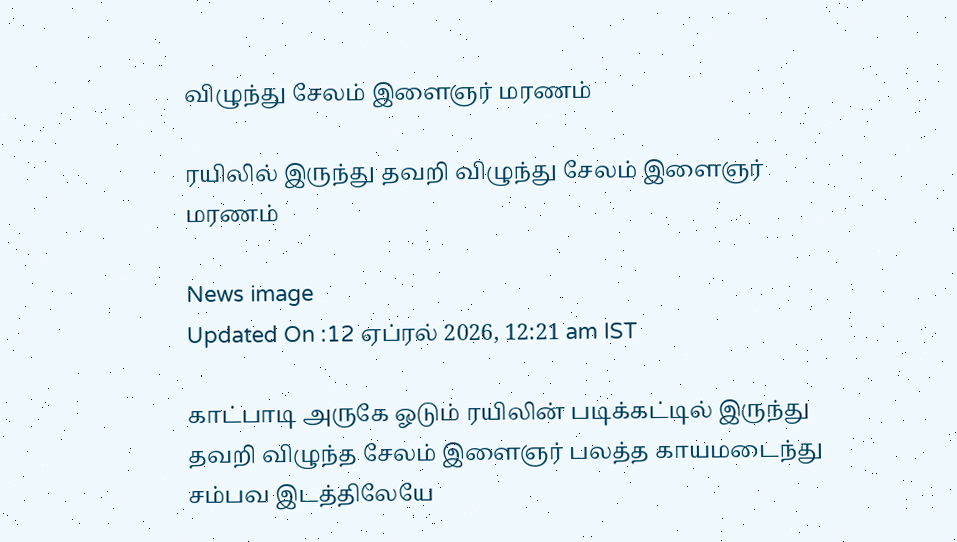விழுந்து சேலம் இளைஞர் மரணம்

ரயிலில் இருந்து தவறி விழுந்து சேலம் இளைஞர் மரணம்

News image
Updated On :12 ஏப்ரல் 2026, 12:21 am IST

காட்பாடி அருகே ஓடும் ரயிலின் படிக்கட்டில் இருந்து தவறி விழுந்த சேலம் இளைஞர் பலத்த காயமடைந்து சம்பவ இடத்திலேயே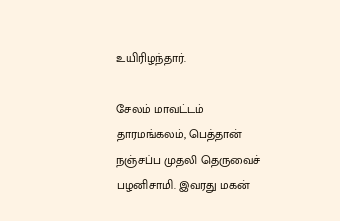உயிரிழந்தார்.

சேலம் மாவட்டம் தாரமங்கலம், பெத்தான் நஞ்சப்ப முதலி தெருவைச் பழனிசாமி. இவரது மகன்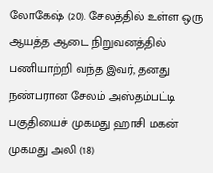லோகேஷ் (20). சேலத்தில் உள்ள ஒரு ஆயத்த ஆடை நிறுவனத்தில் பணியாற்றி வந்த இவர், தனது நண்பரான சேலம் அஸ்தம்பட்டி பகுதியைச் முகமது ஹாசி மகன் முகமது அலி (18)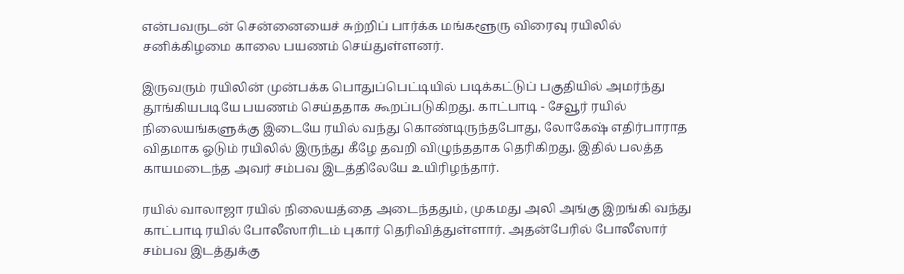என்பவருடன் சென்னையைச் சுற்றிப் பார்க்க மங்களூரு விரைவு ரயிலில் சனிக்கிழமை காலை பயணம் செய்துள்ளனர்.

இருவரும் ரயிலின் முன்பக்க பொதுப்பெட்டியில் படிக்கட்டுப் பகுதியில் அமர்ந்து தூங்கியபடியே பயணம் செய்ததாக கூறப்படுகிறது. காட்பாடி - சேவூர் ரயில் நிலையங்களுக்கு இடையே ரயில் வந்து கொண்டிருந்தபோது, லோகேஷ் எதிர்பாராத விதமாக ஓடும் ரயிலில் இருந்து கீழே தவறி விழுந்ததாக தெரிகிறது. இதில் பலத்த காயமடைந்த அவர் சம்பவ இடத்திலேயே உயிரிழந்தார்.

ரயில் வாலாஜா ரயில் நிலையத்தை அடைந்ததும், முகமது அலி அங்கு இறங்கி வந்து காட்பாடி ரயில் போலீஸாரிடம் புகார் தெரிவித்துள்ளார். அதன்பேரில் போலீஸார் சம்பவ இடத்துக்கு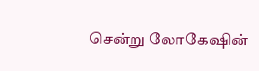சென்று லோகேஷின்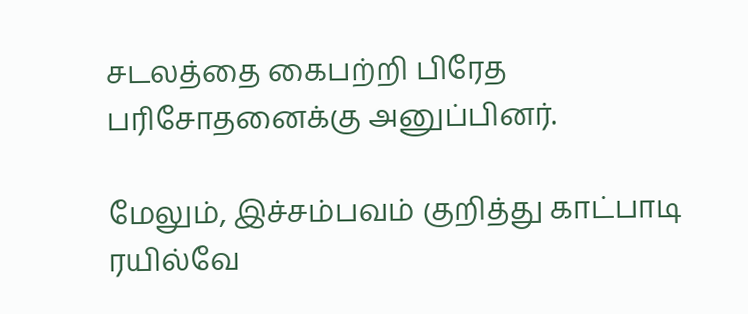சடலத்தை கைபற்றி பிரேத பரிசோதனைக்கு அனுப்பினர்.

மேலும், இச்சம்பவம் குறித்து காட்பாடி ரயில்வே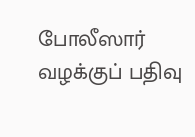போலீஸார் வழக்குப் பதிவு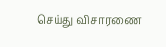செய்து விசாரணை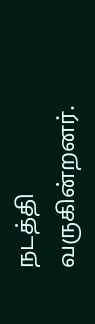நடத்தி வருகின்றனர்.